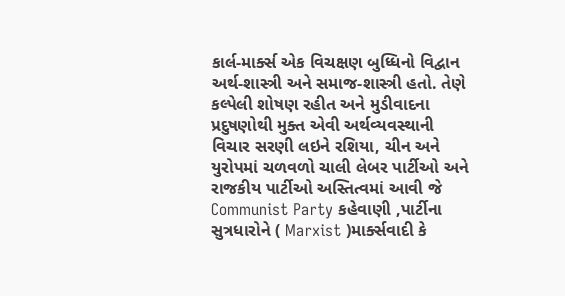કાર્લ-માર્ક્સ એક વિચક્ષણ બુધ્ધિનો વિદ્વાન અર્થ-શાસ્ત્રી અને સમાજ-શાસ્ત્રી હતો. તેણે કલ્પેલી શોષણ રહીત અને મુડીવાદના પ્રદુષણોથી મુક્ત એવી અર્થવ્યવસ્થાની વિચાર સરણી લઇને રશિયા, ચીન અને યુરોપમાં ચળવળો ચાલી લેબર પાર્ટીઓ અને રાજકીય પાર્ટીઓ અસ્તિત્વમાં આવી જે Communist Party કહેવાણી ,પાર્ટીના સુત્રધારોને ( Marxist )માર્ક્સવાદી કે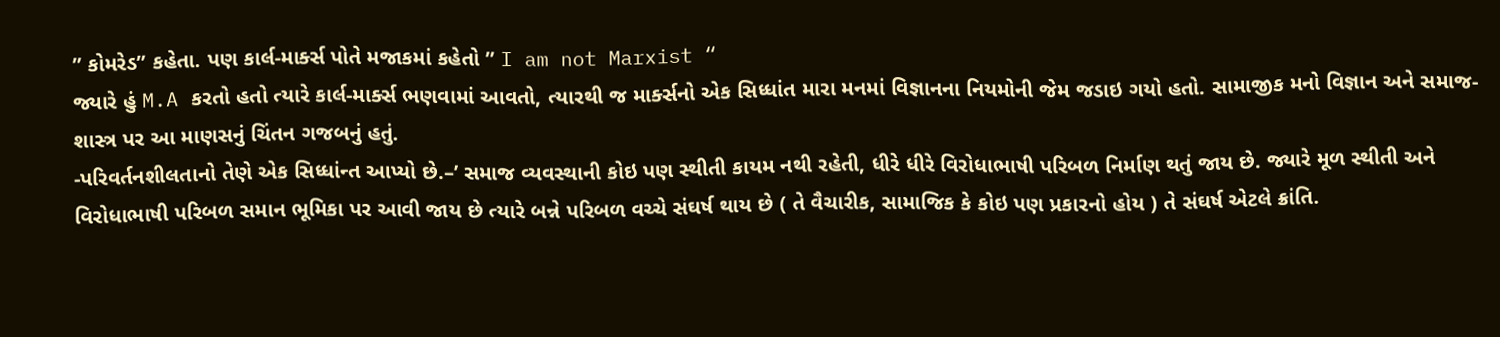” કોમરેડ” કહેતા. પણ કાર્લ-માર્ક્સ પોતે મજાકમાં કહેતો ” I am not Marxist “
જ્યારે હું M.A કરતો હતો ત્યારે કાર્લ-માર્ક્સ ભણવામાં આવતો, ત્યારથી જ માર્ક્સનો એક સિધ્ધાંત મારા મનમાં વિજ્ઞાનના નિયમોની જેમ જડાઇ ગયો હતો. સામાજીક મનો વિજ્ઞાન અને સમાજ-શાસ્ત્ર પર આ માણસનું ચિંતન ગજબનું હતું.
-પરિવર્તનશીલતાનો તેણે એક સિધ્ધાંન્ત આપ્યો છે.–’ સમાજ વ્યવસ્થાની કોઇ પણ સ્થીતી કાયમ નથી રહેતી, ધીરે ધીરે વિરોધાભાષી પરિબળ નિર્માણ થતું જાય છે. જ્યારે મૂળ સ્થીતી અને વિરોધાભાષી પરિબળ સમાન ભૂમિકા પર આવી જાય છે ત્યારે બન્ને પરિબળ વચ્ચે સંઘર્ષ થાય છે ( તે વૈચારીક, સામાજિક કે કોઇ પણ પ્રકારનો હોય ) તે સંઘર્ષ એટલે ક્રાંતિ.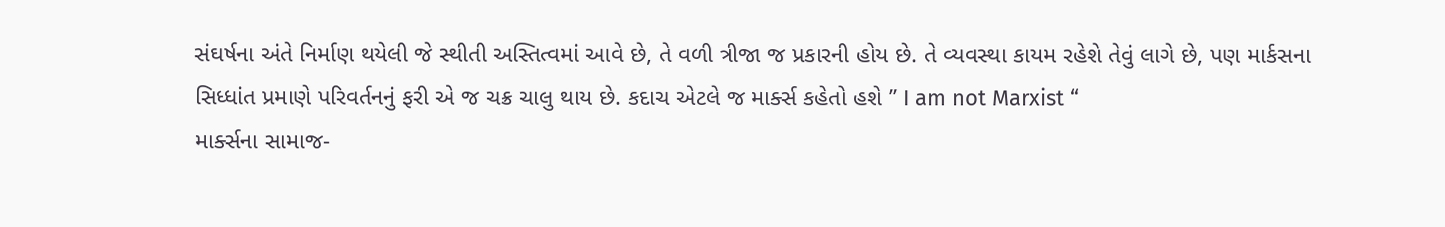સંઘર્ષના અંતે નિર્માણ થયેલી જે સ્થીતી અસ્તિત્વમાં આવે છે, તે વળી ત્રીજા જ પ્રકારની હોય છે. તે વ્યવસ્થા કાયમ રહેશે તેવું લાગે છે, પણ માર્કસના સિધ્ધાંત પ્રમાણે પરિવર્તનનું ફરી એ જ ચક્ર ચાલુ થાય છે. કદાચ એટલે જ માર્ક્સ કહેતો હશે ” I am not Marxist “
માર્ક્સના સામાજ-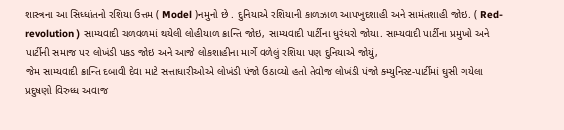શાસ્ત્રના આ સિધ્ધાંતનો રશિયા ઉત્તમ ( Model )નમુનો છે . દુનિયાએ રશિયાની કાળઝાળ આપખુદશાહી અને સામંતશાહી જોઇ. ( Red-revolution ) સામ્યવાદી ચળવળમાં થયેલી લોહીયાળ ક્રાન્તિ જોઇ, સામ્યવાદી પાર્ટીના ધુરંધરો જોયા. સામ્યવાદી પાર્ટીના પ્રમુખો અને પાર્ટીની સમાજ પર લોખંડી પકડ જોઇ અને આજે લોકશાહીના માર્ગે વળેલું રશિયા પણ દુનિયાએ જોયું,
જેમ સામ્યવાદી ક્રાન્તિ દબાવી દેવા માટે સત્તાધારીઓએ લોખંડી પંજો ઉઠાવ્યો હતો તેવોજ લોખંડી પંજો ક્મ્યુનિસ્ટ-પાર્ટીમાં ઘુસી ગયેલા પ્રદુષણો વિરુધ્ધ અવાજ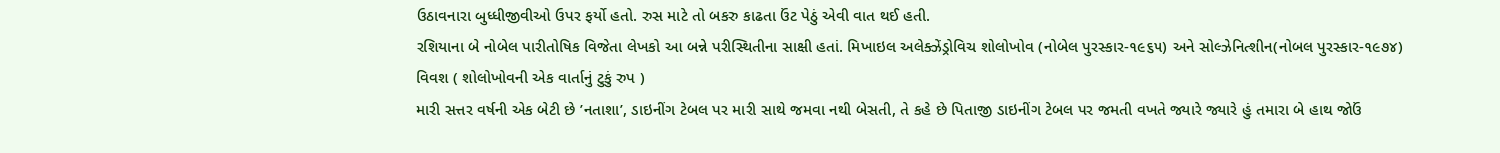ઉઠાવનારા બુધ્ધીજીવીઓ ઉપર ફર્યો હતો. રુસ માટે તો બકરુ કાઢતા ઉંટ પેઠું એવી વાત થઈ હતી.
રશિયાના બે નોબેલ પારીતોષિક વિજેતા લેખકો આ બન્ને પરીસ્થિતીના સાક્ષી હતાં. મિખાઇલ અલેક્ઝેંડ્રોવિચ શોલોખોવ (નોબેલ પુરસ્કાર-૧૯૬૫) અને સોલ્ઝેનિત્શીન(નોબલ પુરસ્કાર-૧૯૭૪)
વિવશ ( શોલોખોવની એક વાર્તાનું ટુકું રુપ )
મારી સત્તર વર્ષની એક બેટી છે ’નતાશા’, ડાઇનીંગ ટેબલ પર મારી સાથે જમવા નથી બેસતી, તે કહે છે પિતાજી ડાઇનીંગ ટેબલ પર જમતી વખતે જ્યારે જ્યારે હું તમારા બે હાથ જોઉં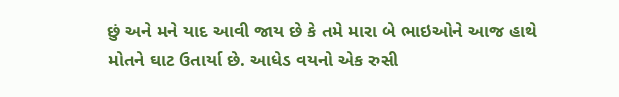છું અને મને યાદ આવી જાય છે કે તમે મારા બે ભાઇઓને આજ હાથે મોતને ઘાટ ઉતાર્યા છે. આધેડ વયનો એક રુસી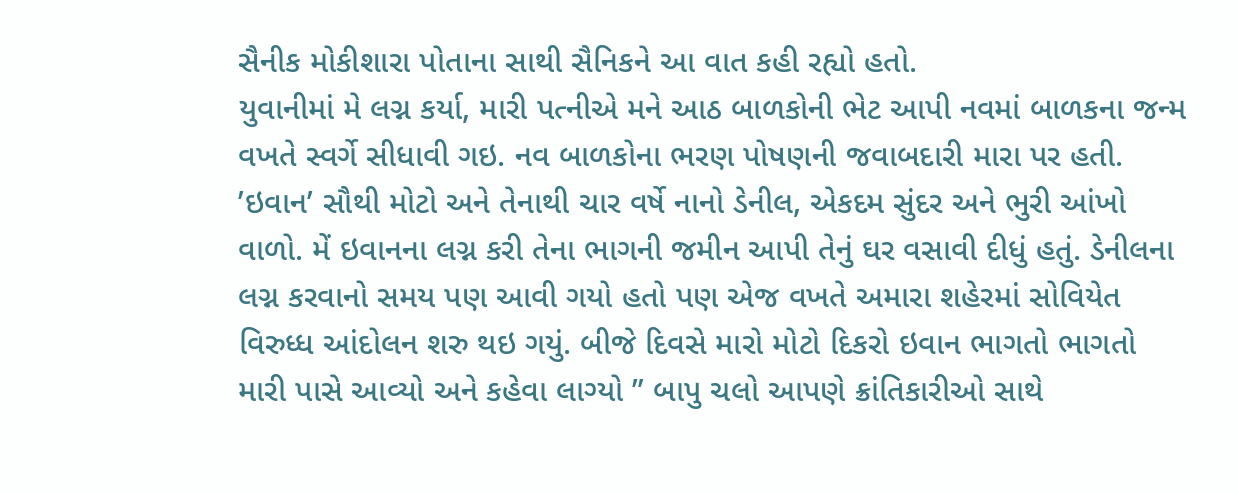સૈનીક મોકીશારા પોતાના સાથી સૈનિકને આ વાત કહી રહ્યો હતો.
યુવાનીમાં મે લગ્ન કર્યા, મારી પત્નીએ મને આઠ બાળકોની ભેટ આપી નવમાં બાળકના જન્મ વખતે સ્વર્ગે સીધાવી ગઇ. નવ બાળકોના ભરણ પોષણની જવાબદારી મારા પર હતી. ’ઇવાન’ સૌથી મોટો અને તેનાથી ચાર વર્ષે નાનો ડેનીલ, એકદમ સુંદર અને ભુરી આંખો વાળો. મેં ઇવાનના લગ્ન કરી તેના ભાગની જમીન આપી તેનું ઘર વસાવી દીધું હતું. ડેનીલના લગ્ન કરવાનો સમય પણ આવી ગયો હતો પણ એજ વખતે અમારા શહેરમાં સોવિયેત વિરુધ્ધ આંદોલન શરુ થઇ ગયું. બીજે દિવસે મારો મોટો દિકરો ઇવાન ભાગતો ભાગતો મારી પાસે આવ્યો અને કહેવા લાગ્યો ” બાપુ ચલો આપણે ક્રાંતિકારીઓ સાથે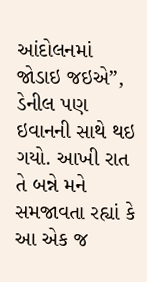આંદોલનમાં જોડાઇ જઇએ”, ડેનીલ પણ ઇવાનની સાથે થઇ ગયો. આખી રાત તે બન્ને મને સમજાવતા રહ્યાં કે આ એક જ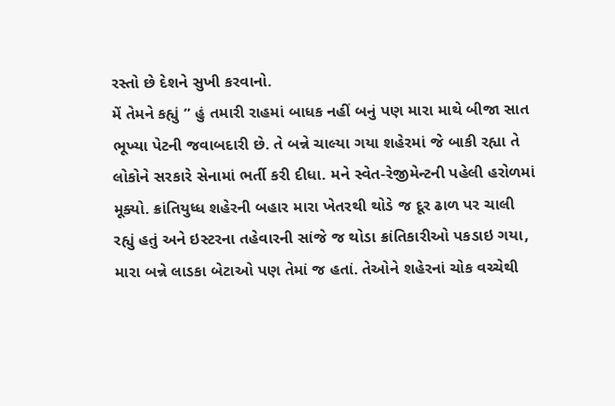રસ્તો છે દેશને સુખી કરવાનો.
મેં તેમને કહ્યું ” હું તમારી રાહમાં બાધક નહીં બનું પણ મારા માથે બીજા સાત ભૂખ્યા પેટની જવાબદારી છે. તે બન્ને ચાલ્યા ગયા શહેરમાં જે બાકી રહ્યા તે લોકોને સરકારે સેનામાં ભર્તી કરી દીધા. મને સ્વેત-રેજીમેન્ટની પહેલી હરોળમાં મૂક્યો. ક્રાંતિયુધ્ધ શહેરની બહાર મારા ખેતરથી થોડે જ દૂર ઢાળ પર ચાલી રહ્યું હતું અને ઇસ્ટરના તહેવારની સાંજે જ થોડા ક્રાંતિકારીઓ પકડાઇ ગયા, મારા બન્ને લાડકા બેટાઓ પણ તેમાં જ હતાં. તેઓને શહેરનાં ચોક વચ્ચેથી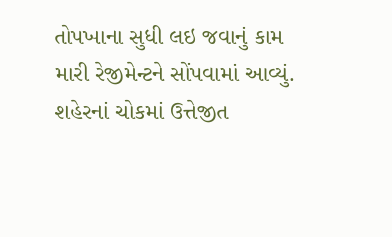તોપખાના સુધી લઇ જવાનું કામ મારી રેજીમેન્ટને સોંપવામાં આવ્યું. શહેરનાં ચોકમાં ઉત્તેજીત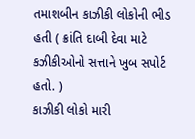તમાશબીન કાઝીકી લોકોની ભીડ હતી ( ક્રાંતિ દાબી દેવા માટે કઝીકીઓનો સત્તાને ખુબ સપોર્ટ હતો. )
કાઝીકી લોકો મારી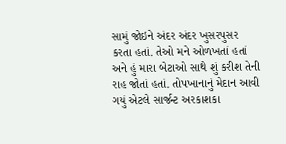સામું જોઇને અંદર અંદર ખુસરપુસર કરતા હતાં. તેઓ મને ઓળખતાં હતાં અને હું મારા બેટાઓ સાથે શું કરીશ તેની રાહ જોતાં હતાં. તોપખાનાનું મેદાન આવી ગયું એટલે સાર્જન્ટ અરકાશકા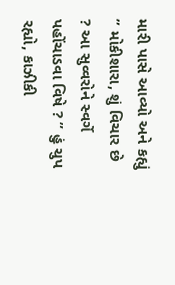મારી પાસે આવ્યો અને કહ્યું ” મોકીશારા, શું વિચાર છે ? આ સુવ્વરોને સ્વર્ગે પહોંચાડવા વિષે ? ” હું ચુપ રહ્યો, કાઝીકી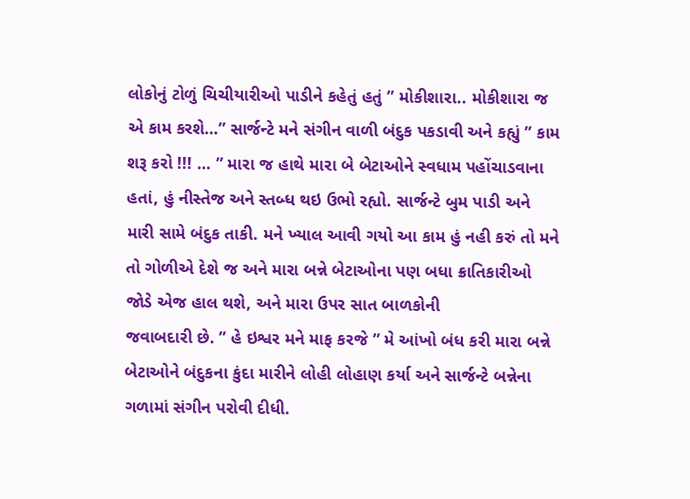લોકોનું ટોળું ચિચીયારીઓ પાડીને કહેતું હતું ” મોકીશારા.. મોકીશારા જ એ કામ કરશે…” સાર્જન્ટે મને સંગીન વાળી બંદુક પકડાવી અને કહ્યું ” કામ શરૂ કરો !!! … ” મારા જ હાથે મારા બે બેટાઓને સ્વધામ પહોંચાડવાના હતાં, હું નીસ્તેજ અને સ્તબ્ધ થઇ ઉભો રહ્યો. સાર્જન્ટે બુમ પાડી અને મારી સામે બંદુક તાકી. મને ખ્યાલ આવી ગયો આ કામ હું નહી કરું તો મને તો ગોળીએ દેશે જ અને મારા બન્ને બેટાઓના પણ બધા ક્રાતિકારીઓ જોડે એજ હાલ થશે, અને મારા ઉપર સાત બાળકોની
જવાબદારી છે. ” હે ઇશ્વર મને માફ કરજે ” મે આંખો બંધ કરી મારા બન્ને બેટાઓને બંદુકના કુંદા મારીને લોહી લોહાણ કર્યા અને સાર્જન્ટે બન્નેના ગળામાં સંગીન પરોવી દીધી.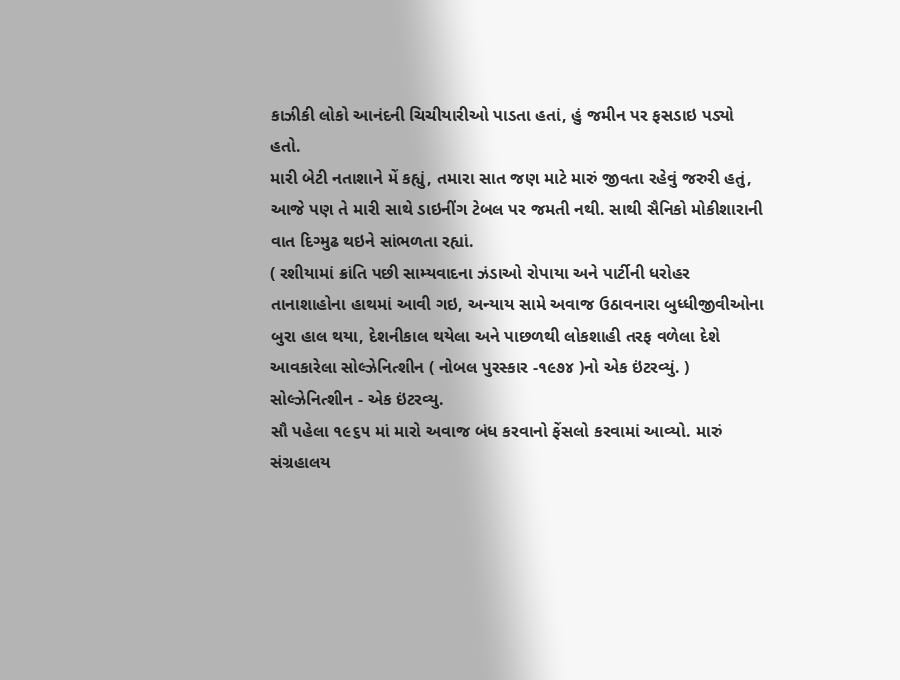કાઝીકી લોકો આનંદની ચિચીયારીઓ પાડતા હતાં, હું જમીન પર ફસડાઇ પડ્યો હતો.
મારી બેટી નતાશાને મેં કહ્યું, તમારા સાત જણ માટે મારું જીવતા રહેવું જરુરી હતું, આજે પણ તે મારી સાથે ડાઇનીંગ ટેબલ પર જમતી નથી. સાથી સૈનિકો મોકીશારાની વાત દિગ્મુઢ થઇને સાંભળતા રહ્યાં.
( રશીયામાં ક્રાંતિ પછી સામ્યવાદના ઝંડાઓ રોપાયા અને પાર્ટીની ધરોહર તાનાશાહોના હાથમાં આવી ગઇ, અન્યાય સામે અવાજ ઉઠાવનારા બુધ્ધીજીવીઓના બુરા હાલ થયા, દેશનીકાલ થયેલા અને પાછળથી લોકશાહી તરફ વળેલા દેશે આવકારેલા સોલ્ઝેનિત્શીન ( નોબલ પુરસ્કાર -૧૯૭૪ )નો એક ઇંટરવ્યું. )
સોલ્ઝેનિત્શીન - એક ઇંટરવ્યુ.
સૌ પહેલા ૧૯૬૫ માં મારો અવાજ બંધ કરવાનો ફેંસલો કરવામાં આવ્યો. મારું સંગ્રહાલય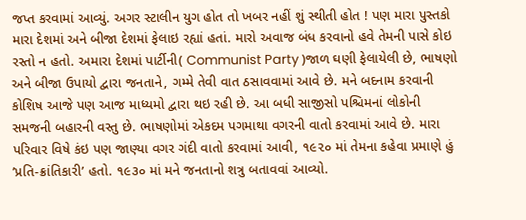જપ્ત કરવામાં આવ્યું. અગર સ્ટાલીન યુગ હોત તો ખબર નહીં શું સ્થીતી હોત ! પણ મારા પુસ્તકો મારા દેશમાં અને બીજા દેશમાં ફેલાઇ રહ્યાં હતાં. મારો અવાજ બંધ કરવાનો હવે તેમની પાસે કોઇ રસ્તો ન હતો. અમારા દેશમાં પાર્ટીની( Communist Party )જાળ ઘણી ફેલાયેલી છે, ભાષણો અને બીજા ઉપાયો દ્વારા જનતાને, ગમ્મે તેવી વાત ઠસાવવામાં આવે છે. મને બદનામ કરવાની કોશિષ આજે પણ આજ માધ્યમો દ્વારા થઇ રહી છે. આ બધી સાજીસો પશ્ચિમનાં લોકોની સમજની બહારની વસ્તુ છે. ભાષણોમાં એકદમ પગમાથા વગરની વાતો કરવામાં આવે છે. મારા પરિવાર વિષે કંઇ પણ જાણ્યા વગર ગંદી વાતો કરવામાં આવી, ૧૯૨૦ માં તેમના કહેવા પ્રમાણે હું ’પ્રતિ-ક્રાંતિકારી’ હતો. ૧૯૩૦ માં મને જનતાનો શત્રુ બતાવવાં આવ્યો.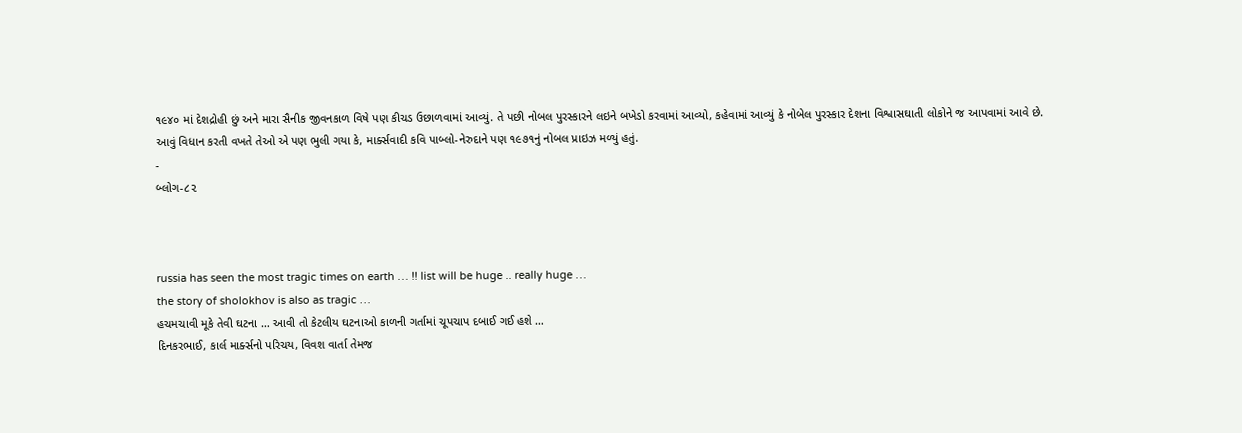૧૯૪૦ માં દેશદ્રોહી છું અને મારા સૈનીક જીવનકાળ વિષે પણ કીચડ ઉછાળવામાં આવ્યું. તે પછી નોબલ પુરસ્કારને લઇને બખેડો કરવામાં આવ્યો, કહેવામાં આવ્યું કે નોબેલ પુરસ્કાર દેશના વિશ્વાસઘાતી લોકોને જ આપવામાં આવે છે. આવું વિધાન કરતી વખતે તેઓ એ પણ ભુલી ગયા કે, માર્ક્સવાદી કવિ પાબ્લો-નેરુદાને પણ ૧૯૭૧નું નોબલ પ્રાઇઝ મળ્યું હતું.
-
બ્લોગ-૮૨



russia has seen the most tragic times on earth … !! list will be huge .. really huge …
the story of sholokhov is also as tragic …
હચમચાવી મૂકે તેવી ઘટના … આવી તો કેટલીય ઘટનાઓ કાળની ગર્તામાં ચૂપચાપ દબાઈ ગઈ હશે …
દિનકરભાઈ, કાર્લ માર્ક્સનો પરિચય, વિવશ વાર્તા તેમજ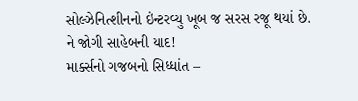સોલ્ઝેનિત્શીનનો ઇંન્ટરવ્યુ ખૂબ જ સરસ રજૂ થયાં છે.
ને જોગી સાહેબની યાદ!
માર્ક્સનો ગજબનો સિધ્ધાંત –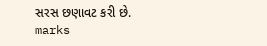સરસ છણાવટ કરી છે.
marks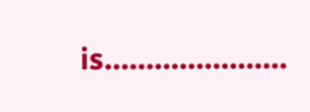is………………….